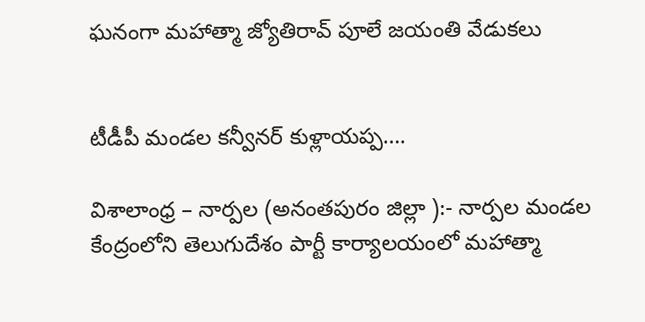ఘనంగా మహాత్మా జ్యోతిరావ్ పూలే జయంతి వేడుకలు


టీడీపీ మండల కన్వీనర్ కుళ్లాయప్ప….

విశాలాంధ్ర – నార్పల (అనంతపురం జిల్లా ):- నార్పల మండల కేంద్రంలోని తెలుగుదేశం పార్టీ కార్యాలయంలో మహాత్మా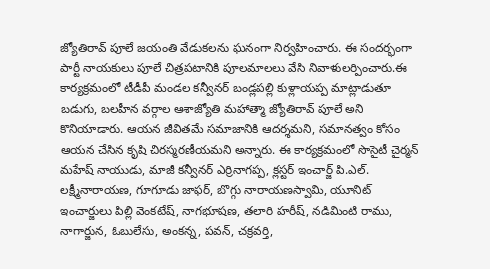జ్యోతిరావ్ పూలే జయంతి వేడుకలను ఘనంగా నిర్వహించారు. ఈ సందర్భంగా పార్టీ నాయకులు పూలే చిత్రపటానికి పూలమాలలు వేసి నివాళులర్పించారు.ఈ కార్యక్రమంలో టీడీపీ మండల కన్వీనర్ బండ్లపల్లి కుళ్లాయప్ప మాట్లాడుతూ బడుగు, బలహీన వర్గాల ఆశాజ్యోతి మహాత్మా జ్యోతిరావ్ పూలే అని కొనియాడారు. ఆయన జీవితమే సమాజానికి ఆదర్శమని, సమానత్వం కోసం ఆయన చేసిన కృషి చిరస్మరణీయమని అన్నారు. ఈ కార్యక్రమంలో సొసైటీ చైర్మన్ మహేష్ నాయుడు, మాజీ కన్వీనర్ ఎర్రినాగప్ప, క్లస్టర్ ఇంచార్జ్ పి.ఎల్. లక్ష్మీనారాయణ, గూగూడు జాఫర్, బొగ్గు నారాయణస్వామి, యూనిట్ ఇంచార్జులు పిల్లి వెంకటేష్, నాగభూషణ, తలారి హరీష్, నడిమింటి రాము, నాగార్జున, ఓబులేసు, అంకన్న, పవన్, చక్రవర్తి,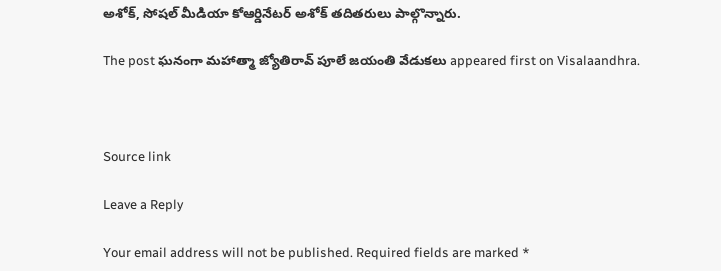అశోక్, సోషల్ మీడియా కోఆర్డినేటర్ అశోక్ తదితరులు పాల్గొన్నారు.

The post ఘనంగా మహాత్మా జ్యోతిరావ్ పూలే జయంతి వేడుకలు appeared first on Visalaandhra.



Source link

Leave a Reply

Your email address will not be published. Required fields are marked *